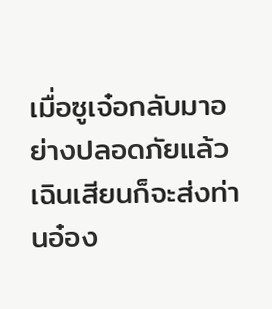เมื่อซูเจ๋อกลับมาอย่างปลอดภัยแล้ว เฉินเสียนก็จะส่งท่านอ๋อง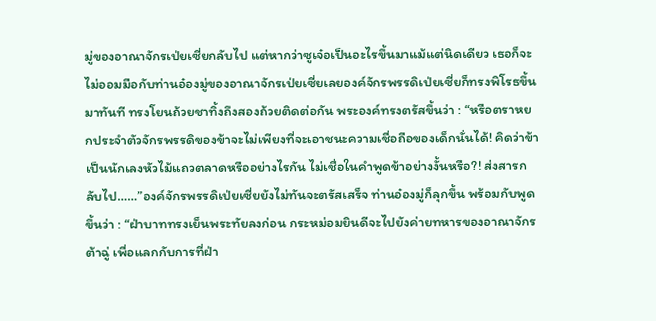มู่ของอาณาจักรเป่ยเซี่ยกลับไป แต่หากว่าซูเจ๋อเป็นอะไรขึ้นมาแม้แต่นิดเดียว เธอก็จะไม่ออมมือกับท่านอ๋องมู่ของอาณาจักรเป่ยเซี่ยเลยองค์จักรพรรดิเป่ยเซี่ยก็ทรงพิโรธขึ้นมาทันที ทรงโยนถ้วยชาทิ้งถึงสองถ้วยติดต่อกัน พระองค์ทรงตรัสขึ้นว่า : “หรือตราหยกประจำตัวจักรพรรดิของข้าจะไม่เพียงที่จะเอาชนะความเชื่อถือของเด็กนั่นได้! คิดว่าข้าเป็นนักเลงหัวไม้แถวตลาดหรืออย่างไรกัน ไม่เชื่อในคำพูดข้าอย่างงั้นหรือ?! ส่งสารกลับไป……”องค์จักรพรรดิเป่ยเซี่ยยังไม่ทันจะตรัสเสร็จ ท่านอ๋องมู่ก็ลุกขึ้น พร้อมกับพูดขึ้นว่า : “ฝ่าบาททรงเย็นพระทัยลงก่อน กระหม่อมยินดีจะไปยังค่ายทหารของอาณาจักรต้าฉู่ เพื่อแลกกับการที่ฝ่า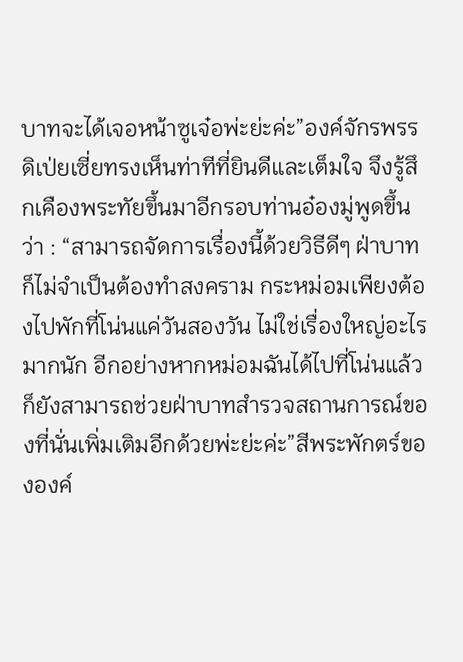บาทจะได้เจอหน้าซูเจ๋อพ่ะย่ะค่ะ”องค์จักรพรรดิเป่ยเซี่ยทรงเห็นท่าทีที่ยินดีและเต็มใจ จึงรู้สึกเคืองพระทัยขึ้นมาอีกรอบท่านอ๋องมู่พูดขึ้นว่า : “สามารถจัดการเรื่องนี้ด้วยวิธีดีๆ ฝ่าบาทก็ไม่จำเป็นต้องทำสงคราม กระหม่อมเพียงต้องไปพักที่โน่นแค่วันสองวัน ไม่ใช่เรื่องใหญ่อะไรมากนัก อีกอย่างหากหม่อมฉันได้ไปที่โน่นแล้ว ก็ยังสามารถช่วยฝ่าบาทสำรวจสถานการณ์ของที่นั่นเพิ่มเติมอีกด้วยพ่ะย่ะค่ะ”สีพระพักตร์ขององค์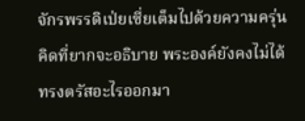จักรพรรดิเป่ยเซี่ยเต็มไปด้วยความครุ่นคิดที่ยากจะอธิบาย พระองค์ยังคงไม่ได้ทรงตรัสอะไรออกมา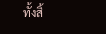ทั้งสิ้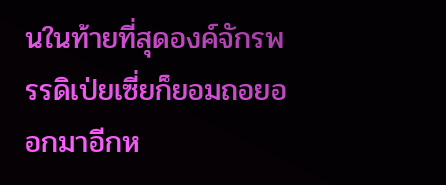นในท้ายที่สุดองค์จักรพรรดิเป่ยเซี่ยก็ยอมถอยออกมาอีกห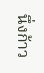นึ่งก้าว